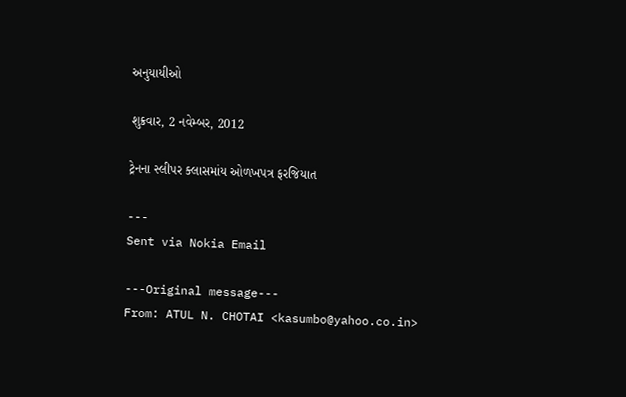અનુયાયીઓ

શુક્રવાર, 2 નવેમ્બર, 2012

ટ્રેનના સ્લીપર ક્લાસમાંય ઓળખપત્ર ફરજિયાત

---
Sent via Nokia Email

---Original message---
From: ATUL N. CHOTAI <kasumbo@yahoo.co.in>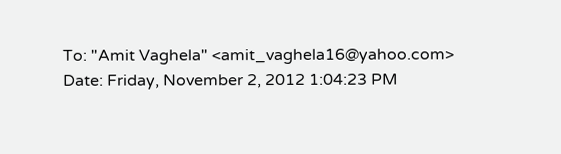To: "Amit Vaghela" <amit_vaghela16@yahoo.com>
Date: Friday, November 2, 2012 1:04:23 PM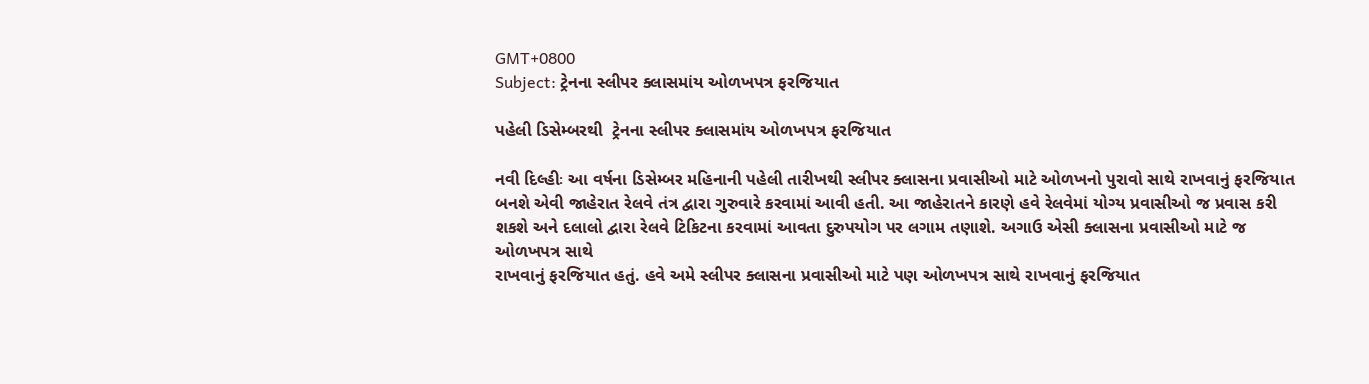GMT+0800
Subject: ટ્રેનના સ્લીપર ક્લાસમાંય ઓળખપત્ર ફરજિયાત

પહેલી ડિસેમ્બરથી  ટ્રેનના સ્લીપર ક્લાસમાંય ઓળખપત્ર ફરજિયાત

નવી દિલ્હીઃ આ વર્ષના ડિસેમ્બર મહિનાની પહેલી તારીખથી સ્લીપર ક્લાસના પ્રવાસીઓ માટે ઓળખનો પુરાવો સાથે રાખવાનું ફરજિયાત બનશે એવી જાહેરાત રેલવે તંત્ર દ્વારા ગુરુવારે કરવામાં આવી હતી. આ જાહેરાતને કારણે હવે રેલવેમાં યોગ્ય પ્રવાસીઓ જ પ્રવાસ કરી શકશે અને દલાલો દ્વારા રેલવે ટિકિટના કરવામાં આવતા દુરુપયોગ પર લગામ તણાશે. અગાઉ એસી ક્લાસના પ્રવાસીઓ માટે જ ઓળખપત્ર સાથે
રાખવાનું ફરજિયાત હતું. હવે અમે સ્લીપર ક્લાસના પ્રવાસીઓ માટે પણ ઓળખપત્ર સાથે રાખવાનું ફરજિયાત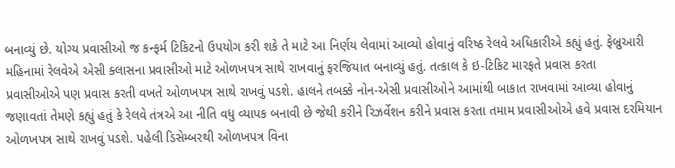બનાવ્યું છે. યોગ્ય પ્રવાસીઓ જ કન્ફર્મ ટિકિટનો ઉપયોગ કરી શકે તે માટે આ નિર્ણય લેવામાં આવ્યો હોવાનું વરિષ્ઠ રેલવે અધિકારીએ કહ્યું હતું. ફેબ્રુઆરી મહિનામાં રેલવેએ એસી ક્લાસના પ્રવાસીઓ માટે ઓળખપત્ર સાથે રાખવાનું ફરજિયાત બનાવ્યું હતું. તત્કાલ કે ઇ-ટિકિટ મારફતે પ્રવાસ કરતા
પ્રવાસીઓએ પણ પ્રવાસ કરતી વખતે ઓળખપત્ર સાથે રાખવું પડશે. હાલને તબક્કે નોન-એસી પ્રવાસીઓને આમાંથી બાકાત રાખવામાં આવ્યા હોવાનું જણાવતાં તેમણે કહ્યું હતું કે રેલવે તંત્રએ આ નીતિ વધુ વ્યાપક બનાવી છે જેથી કરીને રિઝર્વેશન કરીને પ્રવાસ કરતા તમામ પ્રવાસીઓએ હવે પ્રવાસ દરમિયાન ઓળખપત્ર સાથે રાખવું પડશે. પહેલી ડિસેમ્બરથી ઓળખપત્ર વિના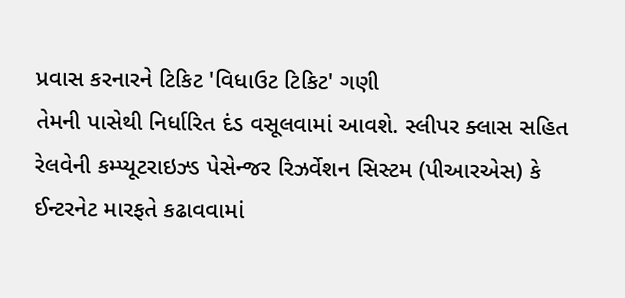પ્રવાસ કરનારને ટિકિટ 'વિધાઉટ ટિકિટ' ગણી
તેમની પાસેથી નિર્ધારિત દંડ વસૂલવામાં આવશે. સ્લીપર ક્લાસ સહિત રેલવેની કમ્પ્યૂટરાઇઝ્ડ પેસેન્જર રિઝર્વેશન સિસ્ટમ (પીઆરએસ) કે ઈન્ટરનેટ મારફતે કઢાવવામાં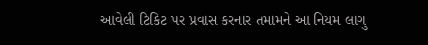આવેલી ટિકિટ પર પ્રવાસ કરનાર તમામને આ નિયમ લાગુ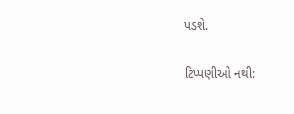પડશે.

ટિપ્પણીઓ નથી: